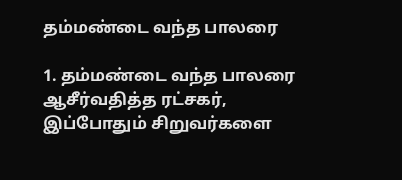தம்மண்டை வந்த பாலரை

1. தம்மண்டை வந்த பாலரை
ஆசீர்வதித்த ரட்சகர்,
இப்போதும் சிறுவர்களை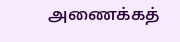அணைக்கத்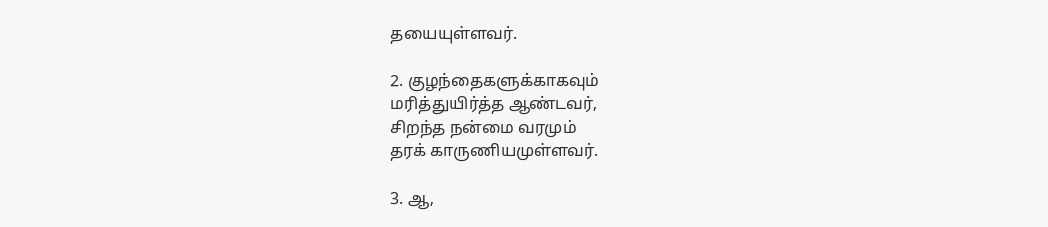தயையுள்ளவர்.

2. குழந்தைகளுக்காகவும்
மரித்துயிர்த்த ஆண்டவர்,
சிறந்த நன்மை வரமும்
தரக் காருணியமுள்ளவர்.

3. ஆ,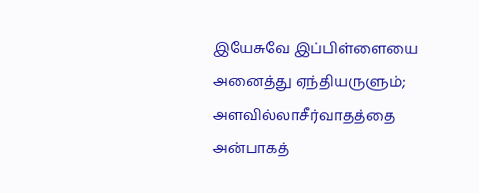இயேசுவே இப்பிள்ளையை
அனைத்து ஏந்தியருளும்;
அளவில்லாசீர்வாதத்தை
அன்பாகத்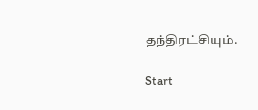தந்திரட்சியும்.

Start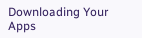Downloading Your Apps